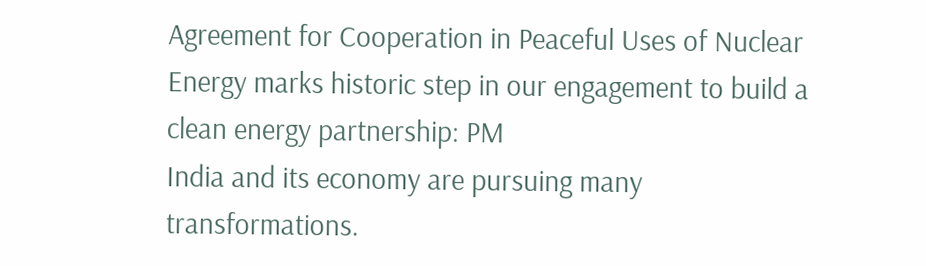Agreement for Cooperation in Peaceful Uses of Nuclear Energy marks historic step in our engagement to build a clean energy partnership: PM
India and its economy are pursuing many transformations.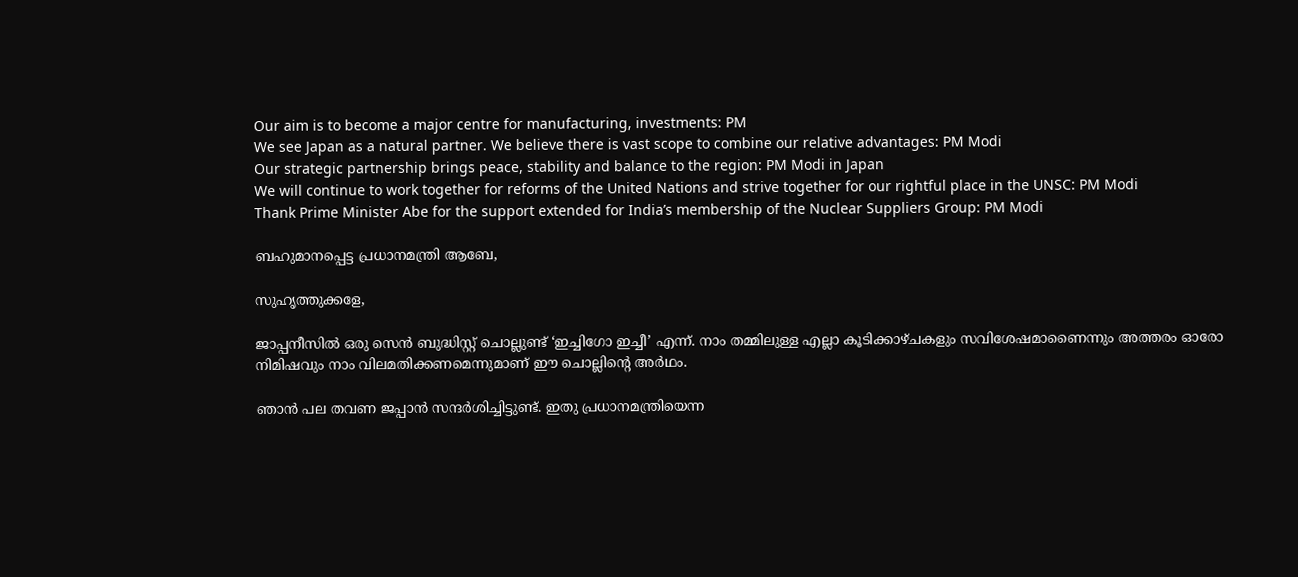Our aim is to become a major centre for manufacturing, investments: PM
We see Japan as a natural partner. We believe there is vast scope to combine our relative advantages: PM Modi
Our strategic partnership brings peace, stability and balance to the region: PM Modi in Japan
We will continue to work together for reforms of the United Nations and strive together for our rightful place in the UNSC: PM Modi
Thank Prime Minister Abe for the support extended for India’s membership of the Nuclear Suppliers Group: PM Modi

ബഹുമാനപ്പെട്ട പ്രധാനമന്ത്രി ആബേ,

സുഹൃത്തുക്കളേ,

ജാപ്പനീസില്‍ ഒരു സെന്‍ ബുദ്ധിസ്റ്റ് ചൊല്ലുണ്ട് ‘ഇച്ചിഗോ ഇച്ചീ’ എന്ന്. നാം തമ്മിലുള്ള എല്ലാ കൂടിക്കാഴ്ചകളും സവിശേഷമാണൈന്നും അത്തരം ഓരോ നിമിഷവും നാം വിലമതിക്കണമെന്നുമാണ് ഈ ചൊല്ലിന്റെ അര്‍ഥം.

ഞാന്‍ പല തവണ ജപ്പാന്‍ സന്ദര്‍ശിച്ചിട്ടുണ്ട്. ഇതു പ്രധാനമന്ത്രിയെന്ന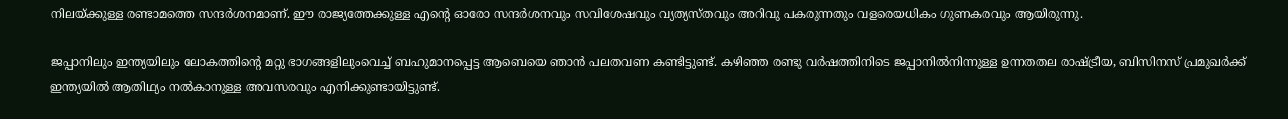നിലയ്ക്കുള്ള രണ്ടാമത്തെ സന്ദര്‍ശനമാണ്. ഈ രാജ്യത്തേക്കുള്ള എന്റെ ഓരോ സന്ദര്‍ശനവും സവിശേഷവും വ്യത്യസ്തവും അറിവു പകരുന്നതും വളരെയധികം ഗുണകരവും ആയിരുന്നു.

ജപ്പാനിലും ഇന്ത്യയിലും ലോകത്തിന്റെ മറ്റു ഭാഗങ്ങളിലുംവെച്ച് ബഹുമാനപ്പെട്ട ആബെയെ ഞാന്‍ പലതവണ കണ്ടിട്ടുണ്ട്. കഴിഞ്ഞ രണ്ടു വര്‍ഷത്തിനിടെ ജപ്പാനില്‍നിന്നുള്ള ഉന്നതതല രാഷ്ട്രീയ, ബിസിനസ് പ്രമുഖര്‍ക്ക് ഇന്ത്യയില്‍ ആതിഥ്യം നല്‍കാനുള്ള അവസരവും എനിക്കുണ്ടായിട്ടുണ്ട്.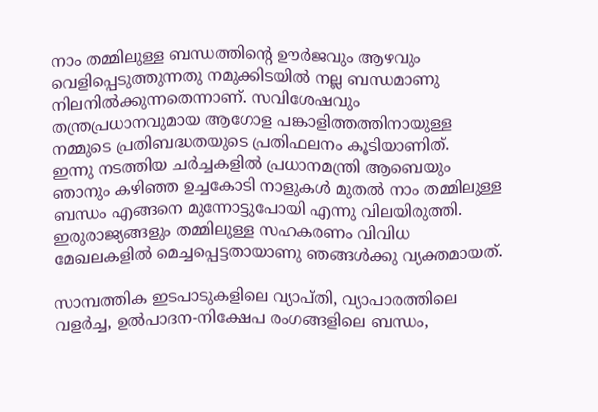നാം തമ്മിലുള്ള ബന്ധത്തിന്റെ ഊര്‍ജവും ആഴവും വെളിപ്പെടുത്തുന്നതു നമുക്കിടയില്‍ നല്ല ബന്ധമാണു നിലനില്‍ക്കുന്നതെന്നാണ്. സവിശേഷവും തന്ത്രപ്രധാനവുമായ ആഗോള പങ്കാളിത്തത്തിനായുള്ള നമ്മുടെ പ്രതിബദ്ധതയുടെ പ്രതിഫലനം കൂടിയാണിത്.
ഇന്നു നടത്തിയ ചര്‍ച്ചകളില്‍ പ്രധാനമന്ത്രി ആബെയും ഞാനും കഴിഞ്ഞ ഉച്ചകോടി നാളുകള്‍ മുതല്‍ നാം തമ്മിലുള്ള ബന്ധം എങ്ങനെ മുന്നോട്ടുപോയി എന്നു വിലയിരുത്തി. ഇരുരാജ്യങ്ങളും തമ്മിലുള്ള സഹകരണം വിവിധ മേഖലകളില്‍ മെച്ചപ്പെട്ടതായാണു ഞങ്ങള്‍ക്കു വ്യക്തമായത്.

സാമ്പത്തിക ഇടപാടുകളിലെ വ്യാപ്തി, വ്യാപാരത്തിലെ വളര്‍ച്ച, ഉല്‍പാദന-നിക്ഷേപ രംഗങ്ങളിലെ ബന്ധം,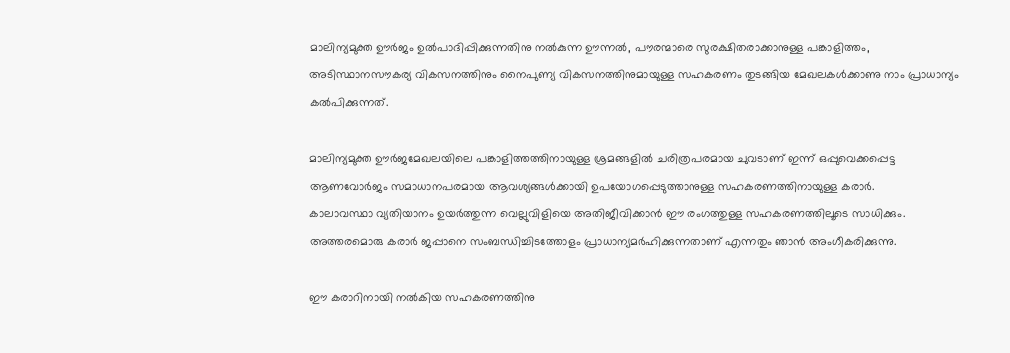മാലിന്യമുക്ത ഊര്‍ജം ഉല്‍പാദിപ്പിക്കുന്നതിനു നല്‍കുന്ന ഊന്നല്‍, പൗരന്മാരെ സുരക്ഷിതരാക്കാനുള്ള പങ്കാളിത്തം, അടിസ്ഥാനസൗകര്യ വികസനത്തിനും നൈപുണ്യ വികസനത്തിനുമായുള്ള സഹകരണം തുടങ്ങിയ മേഖലകള്‍ക്കാണു നാം പ്രാധാന്യം കല്‍പിക്കുന്നത്.

മാലിന്യമുക്ത ഊര്‍ജമേഖലയിലെ പങ്കാളിത്തത്തിനായുള്ള ശ്രമങ്ങളില്‍ ചരിത്രപരമായ ചുവടാണ് ഇന്ന് ഒപ്പുവെക്കപ്പെട്ട ആണവോര്‍ജം സമാധാനപരമായ ആവശ്യങ്ങള്‍ക്കായി ഉപയോഗപ്പെടുത്താനുള്ള സഹകരണത്തിനായുള്ള കരാര്‍.
കാലാവസ്ഥാ വ്യതിയാനം ഉയര്‍ത്തുന്ന വെല്ലുവിളിയെ അതിജീവിക്കാന്‍ ഈ രംഗത്തുള്ള സഹകരണത്തിലൂടെ സാധിക്കും. അത്തരമൊരു കരാര്‍ ജപ്പാനെ സംബന്ധിച്ചിടത്തോളം പ്രാധാന്യമര്‍ഹിക്കുന്നതാണ് എന്നതും ഞാന്‍ അംഗീകരിക്കുന്നു.

ഈ കരാറിനായി നല്‍കിയ സഹകരണത്തിനു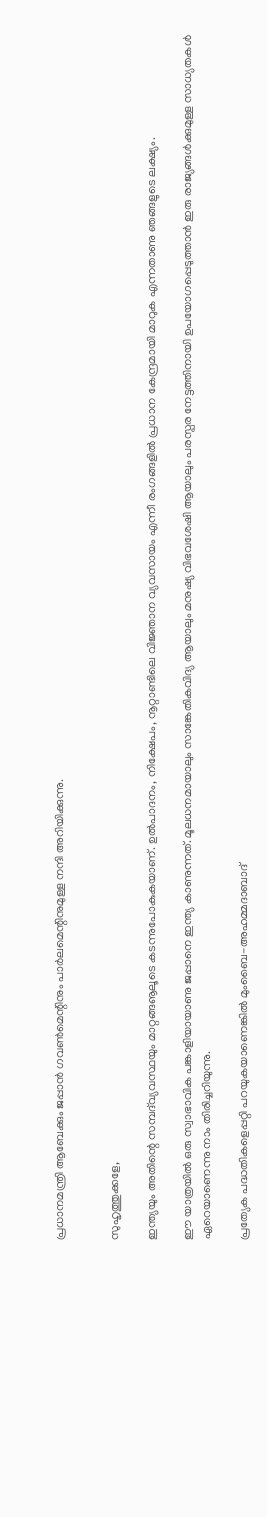പ്രധാനമന്ത്രി ആബേക്കും ജപ്പാന്‍ ഗവണ്‍മെന്റിനും പാര്‍ലമെന്റിനുമുള്ള നന്ദി അറിയിക്കുന്നു.


സുഹൃത്തുക്കളേ,

ഇന്ത്യയും അതിന്റെ സമ്പദ്‌വ്യവസ്ഥയും മാറ്റങ്ങൡലൂടെ കടന്നുപോകുകയാണ്. ഉല്‍പാദനം, നിക്ഷേപം, നൂറ്റാണ്ടിലെ വിജ്ഞാന വ്യവസായം എന്നീ രംഗങ്ങളില്‍ പ്രധാന കേന്ദ്രമായി മാറുക എന്നതാണു ഞങ്ങളുടെ ലക്ഷ്യം.

ഈ യാത്രയില്‍ ഒരു സ്വാഭാവിക പങ്കാളിയായാണു ജപ്പാനെ ഇന്ത്യ കാണുന്നത്. മൂലധനമായാലും സാങ്കേതികവിദ്യ ആയാലും മനുഷ്യ വിഭവശേഷി ആയാലും പരസ്പര നേട്ടത്തിനായി ഉപയോഗപ്പെടുത്താന്‍ ഇരു രാജ്യങ്ങള്‍ക്കുമുള്ള സാധ്യതകള്‍ ഏറെയാണെന്നു നാം തിരിച്ചറിയുന്നു.

പ്രത്യേക പദ്ധതികളെപ്പറ്റി പറയുകയാണെങ്കില്‍ മുംബൈ-അഹമ്മദാബാദ്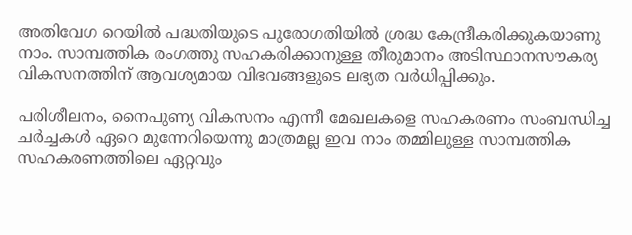അതിവേഗ റെയില്‍ പദ്ധതിയുടെ പുരോഗതിയില്‍ ശ്രദ്ധ കേന്ദ്രീകരിക്കുകയാണു നാം. സാമ്പത്തിക രംഗത്തു സഹകരിക്കാനുള്ള തീരുമാനം അടിസ്ഥാനസൗകര്യ വികസനത്തിന് ആവശ്യമായ വിഭവങ്ങളുടെ ലഭ്യത വര്‍ധിപ്പിക്കും.

പരിശീലനം, നൈപുണ്യ വികസനം എന്നീ മേഖലകളെ സഹകരണം സംബന്ധിച്ച ചര്‍ച്ചകള്‍ ഏറെ മുന്നേറിയെന്നു മാത്രമല്ല ഇവ നാം തമ്മിലുള്ള സാമ്പത്തിക സഹകരണത്തിലെ ഏറ്റവും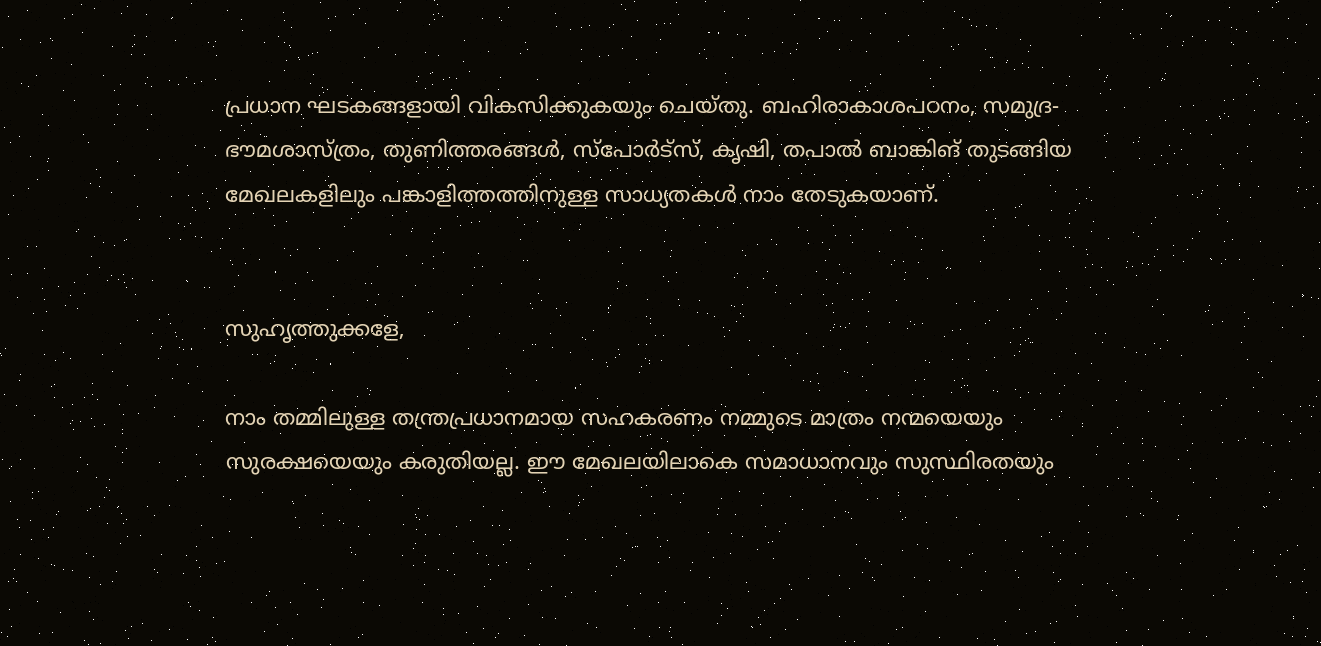പ്രധാന ഘടകങ്ങളായി വികസിക്കുകയും ചെയ്തു. ബഹിരാകാശപഠനം, സമുദ്ര-ഭൗമശാസ്ത്രം, തുണിത്തരങ്ങള്‍, സ്‌പോര്‍ട്‌സ്, കൃഷി, തപാല്‍ ബാങ്കിങ് തുടങ്ങിയ മേഖലകളിലും പങ്കാളിത്തത്തിനുള്ള സാധ്യതകള്‍ നാം തേടുകയാണ്.


സുഹൃത്തുക്കളേ,

നാം തമ്മിലുള്ള തന്ത്രപ്രധാനമായ സഹകരണം നമ്മുടെ മാത്രം നന്മയെയും സുരക്ഷയെയും കരുതിയല്ല. ഈ മേഖലയിലാകെ സമാധാനവും സുസ്ഥിരതയും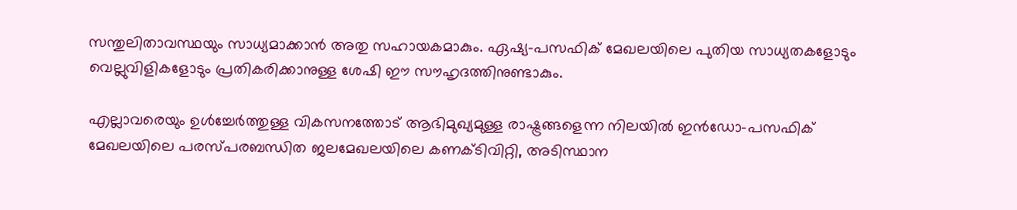സന്തുലിതാവസ്ഥയും സാധ്യമാക്കാന്‍ അതു സഹായകമാകും. ഏഷ്യ-പസഫിക് മേഖലയിലെ പുതിയ സാധ്യതകളോടും വെല്ലുവിളികളോടും പ്രതികരിക്കാനുള്ള ശേഷി ഈ സൗഹൃദത്തിനുണ്ടാകും.

എല്ലാവരെയും ഉള്‍ച്ചേര്‍ത്തുള്ള വികസനത്തോട് ആഭിമുഖ്യമുള്ള രാഷ്ട്രങ്ങളെന്ന നിലയില്‍ ഇന്‍ഡോ-പസഫിക് മേഖലയിലെ പരസ്പരബന്ധിത ജലമേഖലയിലെ കണക്ടിവിറ്റി, അടിസ്ഥാന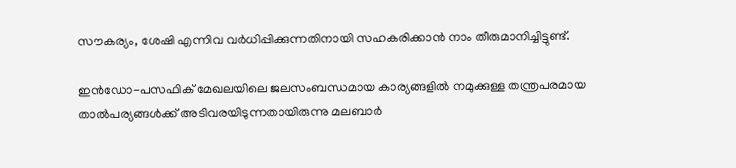സൗകര്യം, ശേഷി എന്നിവ വര്‍ധിപ്പിക്കുന്നതിനായി സഹകരിക്കാന്‍ നാം തീരുമാനിച്ചിട്ടുണ്ട്.

ഇന്‍ഡോ-പസഫിക് മേഖലയിലെ ജലസംബന്ധമായ കാര്യങ്ങളില്‍ നമുക്കുള്ള തന്ത്രപരമായ താല്‍പര്യങ്ങള്‍ക്ക് അടിവരയിടുന്നതായിരുന്നു മലബാര്‍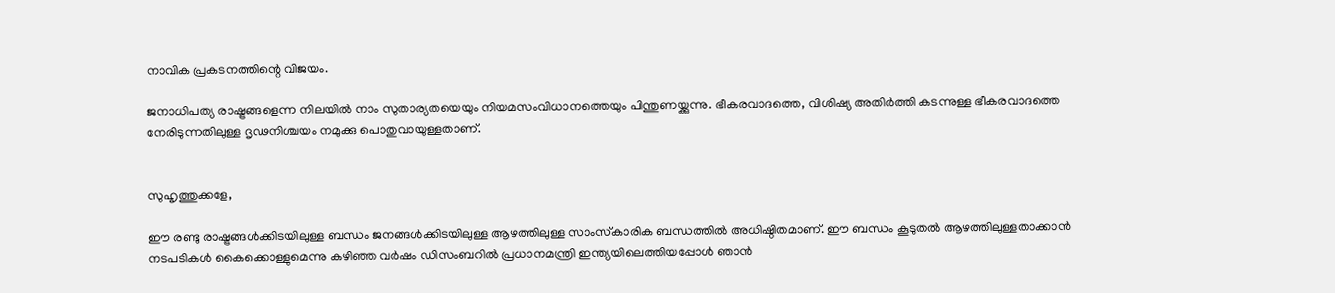നാവിക പ്രകടനത്തിന്റെ വിജയം.

ജനാധിപത്യ രാഷ്ട്രങ്ങളെന്ന നിലയില്‍ നാം സുതാര്യതയെയും നിയമസംവിധാനത്തെയും പിന്തുണയ്ക്കുന്നു. ഭീകരവാദത്തെ, വിശിഷ്യ അതിര്‍ത്തി കടന്നുള്ള ഭീകരവാദത്തെ നേരിടുന്നതിലുള്ള ദൃഢനിശ്ചയം നമുക്കു പൊതുവായുള്ളതാണ്.


സുഹൃത്തുക്കളേ,

ഈ രണ്ടു രാഷ്ട്രങ്ങള്‍ക്കിടയിലുള്ള ബന്ധം ജനങ്ങള്‍ക്കിടയിലുള്ള ആഴത്തിലുള്ള സാംസ്‌കാരിക ബന്ധത്തില്‍ അധിഷ്ഠിതമാണ്. ഈ ബന്ധം കൂടുതല്‍ ആഴത്തിലുള്ളതാക്കാന്‍ നടപടികള്‍ കൈക്കൊള്ളുമെന്നു കഴിഞ്ഞ വര്‍ഷം ഡിസംബറില്‍ പ്രധാനമന്ത്രി ഇന്ത്യയിലെത്തിയപ്പോള്‍ ഞാന്‍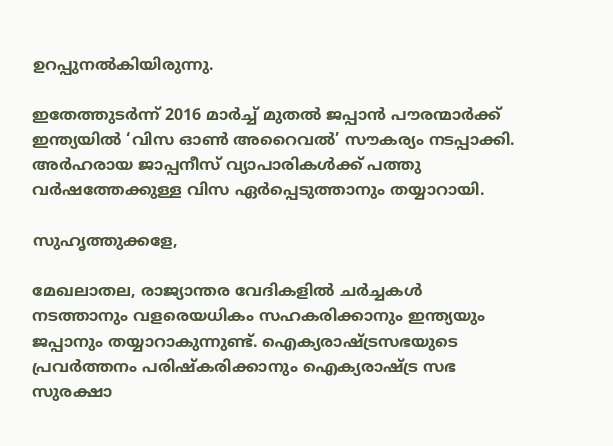ഉറപ്പുനല്‍കിയിരുന്നു.

ഇതേത്തുടര്‍ന്ന് 2016 മാര്‍ച്ച് മുതല്‍ ജപ്പാന്‍ പൗരന്മാര്‍ക്ക് ഇന്ത്യയില്‍ ‘വിസ ഓണ്‍ അറൈവല്‍’ സൗകര്യം നടപ്പാക്കി. അര്‍ഹരായ ജാപ്പനീസ് വ്യാപാരികള്‍ക്ക് പത്തു വര്‍ഷത്തേക്കുള്ള വിസ ഏര്‍പ്പെടുത്താനും തയ്യാറായി.

സുഹൃത്തുക്കളേ,

മേഖലാതല, രാജ്യാന്തര വേദികളില്‍ ചര്‍ച്ചകള്‍ നടത്താനും വളരെയധികം സഹകരിക്കാനും ഇന്ത്യയും ജപ്പാനും തയ്യാറാകുന്നുണ്ട്. ഐക്യരാഷ്ട്രസഭയുടെ പ്രവര്‍ത്തനം പരിഷ്‌കരിക്കാനും ഐക്യരാഷ്ട്ര സഭ സുരക്ഷാ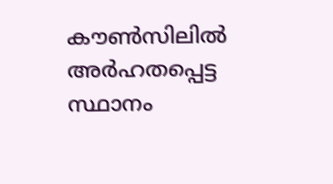കൗണ്‍സിലില്‍ അര്‍ഹതപ്പെട്ട സ്ഥാനം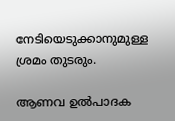നേടിയെടുക്കാനുമുള്ള ശ്രമം തുടരും.

ആണവ ഉല്‍പാദക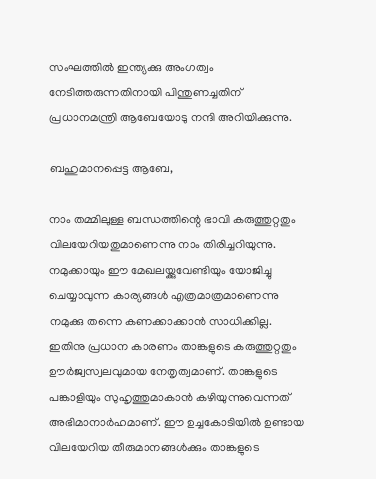സംഘത്തില്‍ ഇന്ത്യക്കു അംഗത്വം നേടിത്തരുന്നതിനായി പിന്തുണച്ചതിന് പ്രധാനമന്ത്രി ആബേയോടു നന്ദി അറിയിക്കുന്നു.

ബഹുമാനപ്പെട്ട ആബേ,

നാം തമ്മിലുള്ള ബന്ധത്തിന്റെ ഭാവി കരുത്തുറ്റതും വിലയേറിയതുമാണെന്നു നാം തിരിച്ചറിയുന്നു. നമുക്കായും ഈ മേഖലയ്ക്കുവേണ്ടിയും യോജിച്ചു ചെയ്യാവുന്ന കാര്യങ്ങള്‍ എത്രമാത്രമാണെന്നു നമുക്കു തന്നെ കണക്കാക്കാന്‍ സാധിക്കില്ല.
ഇതിനു പ്രധാന കാരണം താങ്കളുടെ കരുത്തുറ്റതും ഊര്‍ജ്വസ്വലവുമായ നേതൃത്വമാണ്. താങ്കളുടെ പങ്കാളിയും സുഹൃത്തുമാകാന്‍ കഴിയുന്നുവെന്നത് അഭിമാനാര്‍ഹമാണ്. ഈ ഉച്ചകോടിയില്‍ ഉണ്ടായ വിലയേറിയ തീരുമാനങ്ങള്‍ക്കും താങ്കളുടെ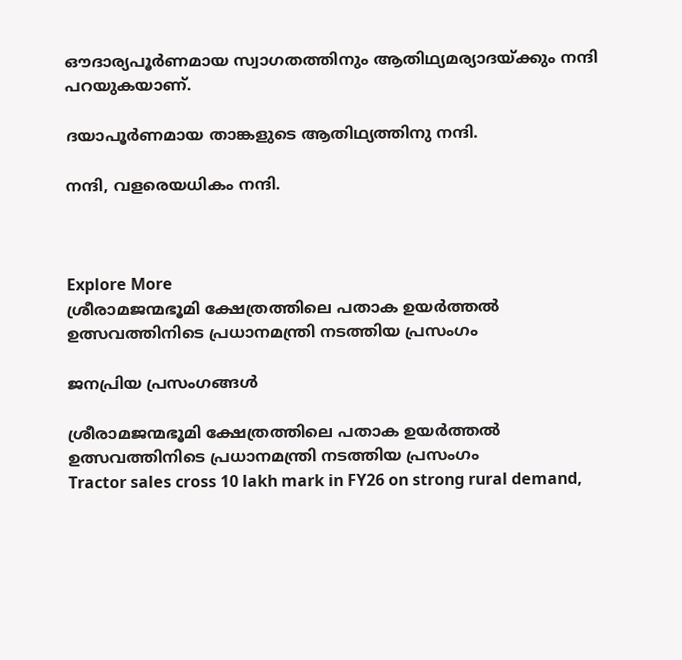ഔദാര്യപൂര്‍ണമായ സ്വാഗതത്തിനും ആതിഥ്യമര്യാദയ്ക്കും നന്ദി പറയുകയാണ്.

ദയാപൂര്‍ണമായ താങ്കളുടെ ആതിഥ്യത്തിനു നന്ദി.

നന്ദി, വളരെയധികം നന്ദി.



Explore More
ശ്രീരാമജന്മഭൂമി ക്ഷേത്രത്തിലെ പതാക ഉയർത്തൽ ഉത്സവത്തിനിടെ പ്രധാനമന്ത്രി നടത്തിയ പ്രസംഗം

ജനപ്രിയ പ്രസംഗങ്ങൾ

ശ്രീരാമജന്മഭൂമി ക്ഷേത്രത്തിലെ പതാക ഉയർത്തൽ ഉത്സവത്തിനിടെ പ്രധാനമന്ത്രി നടത്തിയ പ്രസംഗം
Tractor sales cross 10 lakh mark in FY26 on strong rural demand,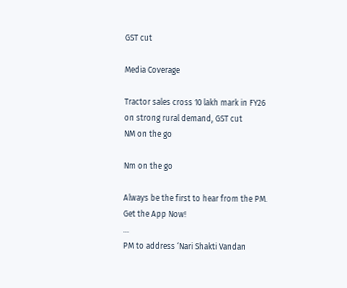GST cut

Media Coverage

Tractor sales cross 10 lakh mark in FY26 on strong rural demand, GST cut
NM on the go

Nm on the go

Always be the first to hear from the PM. Get the App Now!
...
PM to address ‘Nari Shakti Vandan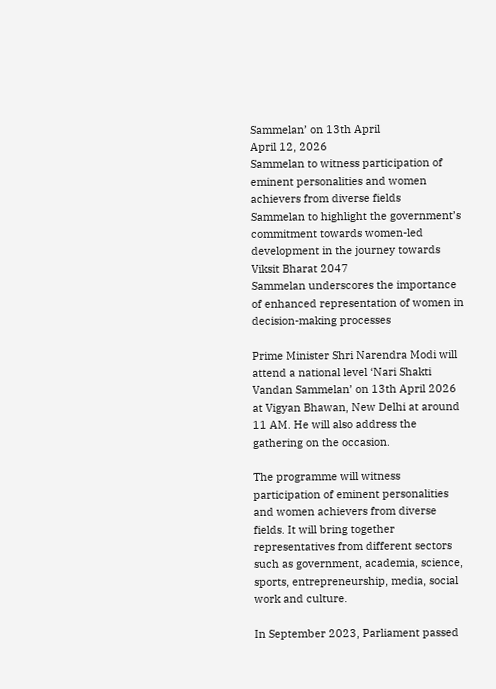Sammelan’ on 13th April
April 12, 2026
Sammelan to witness participation of eminent personalities and women achievers from diverse fields
Sammelan to highlight the government’s commitment towards women-led development in the journey towards Viksit Bharat 2047
Sammelan underscores the importance of enhanced representation of women in decision-making processes

Prime Minister Shri Narendra Modi will attend a national level ‘Nari Shakti Vandan Sammelan’ on 13th April 2026 at Vigyan Bhawan, New Delhi at around 11 AM. He will also address the gathering on the occasion.

The programme will witness participation of eminent personalities and women achievers from diverse fields. It will bring together representatives from different sectors such as government, academia, science, sports, entrepreneurship, media, social work and culture.

In September 2023, Parliament passed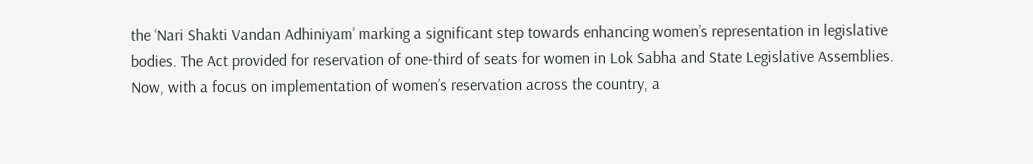the ‘Nari Shakti Vandan Adhiniyam’ marking a significant step towards enhancing women’s representation in legislative bodies. The Act provided for reservation of one-third of seats for women in Lok Sabha and State Legislative Assemblies. Now, with a focus on implementation of women’s reservation across the country, a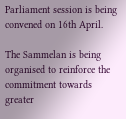Parliament session is being convened on 16th April.

The Sammelan is being organised to reinforce the commitment towards greater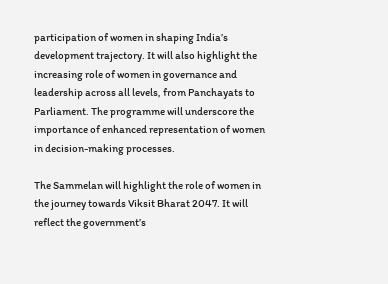participation of women in shaping India’s development trajectory. It will also highlight the increasing role of women in governance and leadership across all levels, from Panchayats to Parliament. The programme will underscore the importance of enhanced representation of women in decision-making processes.

The Sammelan will highlight the role of women in the journey towards Viksit Bharat 2047. It will reflect the government’s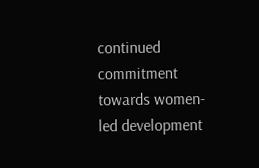continued commitment towards women-led development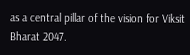as a central pillar of the vision for Viksit Bharat 2047.